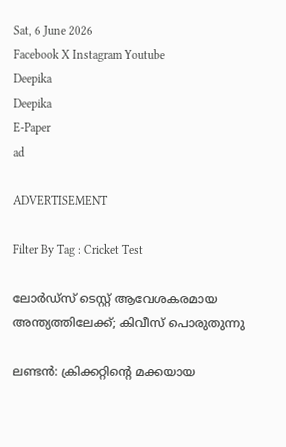Sat, 6 June 2026
Facebook X Instagram Youtube
Deepika
Deepika
E-Paper
ad

ADVERTISEMENT

Filter By Tag : Cricket Test

ലോർഡ്‌സ് ടെസ്റ്റ് ആവേശകരമായ അന്ത്യത്തിലേക്ക്; കിവീസ് പൊരുതുന്നു

ലണ്ടൻ: ക്രിക്കറ്റിന്‍റെ മക്കയായ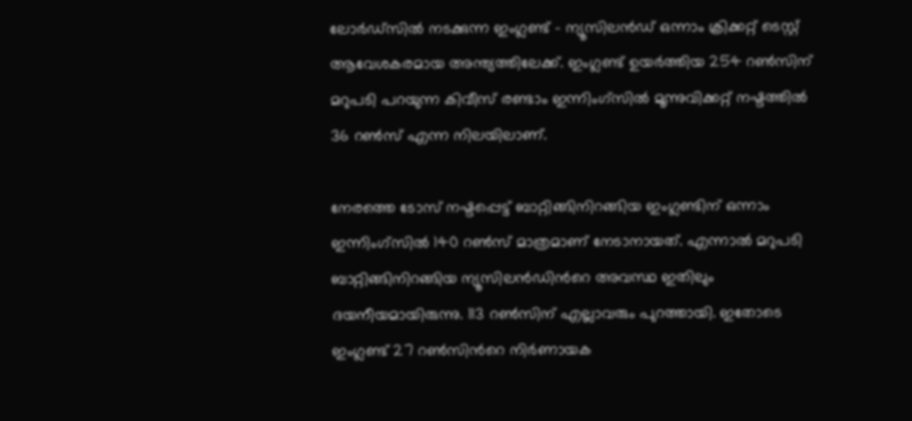ലോർഡ്‌സിൽ നടക്കുന്ന ഇംഗ്ലണ്ട് - ന്യൂസിലൻഡ് ഒന്നാം ക്രിക്കറ്റ് ടെസ്റ്റ് ആവേശകരമായ അന്ത്യത്തിലേക്ക്. ഇംഗ്ലണ്ട് ഉയർത്തിയ 254 റൺസിന് മറുപടി പറയുന്ന കിവീസ് രണ്ടാം ഇന്നിംഗ്സിൽ മൂന്നുവിക്കറ്റ് നഷ്ടത്തിൽ 36 റൺസ് എന്ന നിലയിലാണ്.

നേരത്തെ ടോസ് നഷ്ടപ്പെട്ട് ബാറ്റിങ്ങിനിറങ്ങിയ ഇംഗ്ലണ്ടിന് ഒന്നാം ഇന്നിംഗ്സിൽ 140 റൺസ് മാത്രമാണ് നേടാനായത്. എന്നാൽ മറുപടി ബാറ്റിങ്ങിനിറങ്ങിയ ന്യൂസിലൻഡിന്‍റെ അവസ്ഥ ഇതിലും ദയനീയമായിരുന്നു. 113 റൺസിന് എല്ലാവരും പുറത്തായി. ഇതോടെ ഇംഗ്ലണ്ട് 27 റൺസിന്‍റെ നിർണായക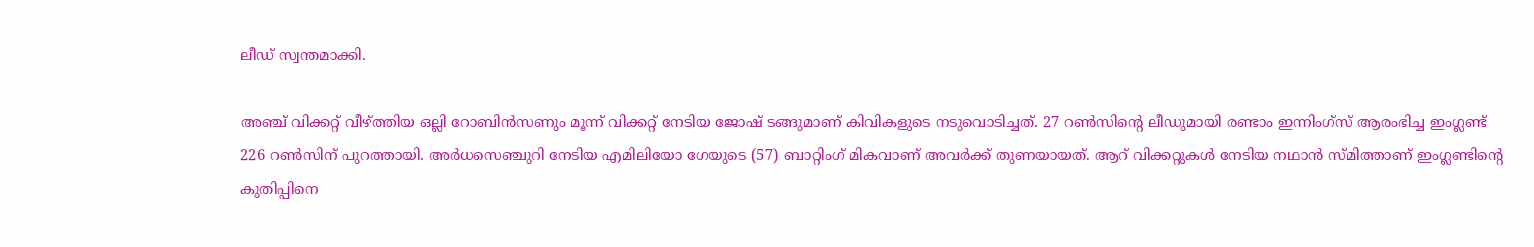ലീഡ് സ്വന്തമാക്കി.

അഞ്ച് വിക്കറ്റ് വീഴ്ത്തിയ ഒല്ലി റോബിൻസണും മൂന്ന് വിക്കറ്റ് നേടിയ ജോഷ് ടങ്ങുമാണ് കിവികളുടെ നടുവൊടിച്ചത്. 27 റൺസിന്‍റെ ലീഡുമായി രണ്ടാം ഇന്നിംഗ്സ് ആരംഭിച്ച ഇംഗ്ലണ്ട് 226 റൺസിന് പുറത്തായി. അർധസെഞ്ചുറി നേടിയ എമിലിയോ ഗേയുടെ (57) ബാറ്റിംഗ് മികവാണ് അവർക്ക് തുണയായത്. ആറ് വിക്കറ്റുകൾ നേടിയ നഥാൻ സ്മിത്താണ് ഇംഗ്ലണ്ടിന്‍റെ കുതിപ്പിനെ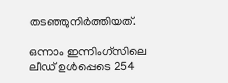തടഞ്ഞുനിർത്തിയത്.

ഒന്നാം ഇന്നിംഗ്സിലെ ലീഡ് ഉൾപ്പെടെ 254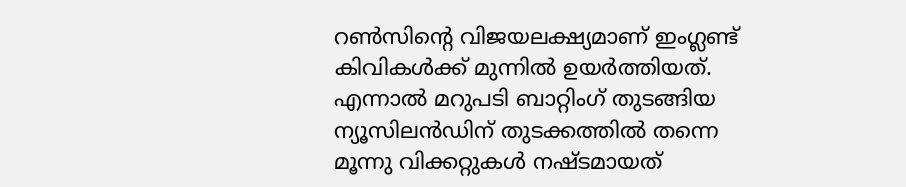റൺസിന്‍റെ വിജയലക്ഷ്യമാണ് ഇംഗ്ലണ്ട് കിവികൾക്ക് മുന്നിൽ ഉയർത്തിയത്. എന്നാൽ മറുപടി ബാറ്റിംഗ് തുടങ്ങിയ ന്യൂസിലൻഡിന് തുടക്കത്തിൽ തന്നെ മൂന്നു വിക്കറ്റുകൾ നഷ്ടമായത്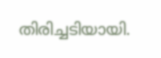തിരിച്ചടിയായി.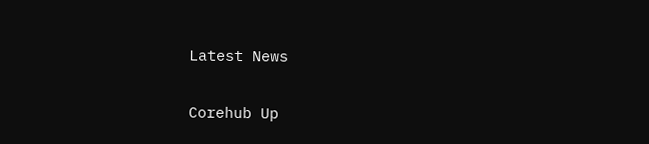Latest News

Corehub Up